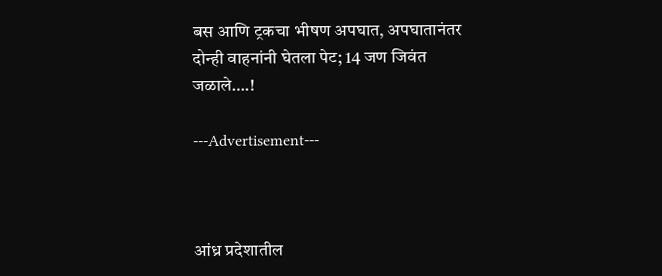बस आणि ट्रकचा भीषण अपघात, अपघातानंतर दोन्ही वाहनांनी घेतला पेट; 14 जण जिवंत जळाले….!

---Advertisement---



आंध्र प्रदेशातील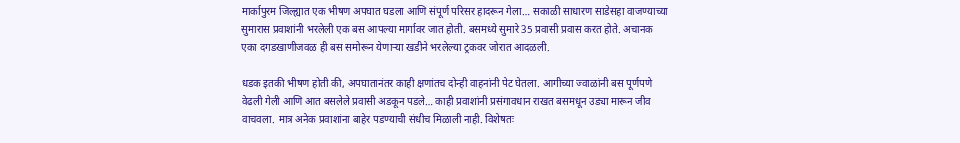मार्कापुरम जिल्ह्यात एक भीषण अपघात घडला आणि संपूर्ण परिसर हादरून गेला… सकाळी साधारण साडेसहा वाजण्याच्या सुमारास प्रवाशांनी भरलेली एक बस आपल्या मार्गावर जात होती. बसमध्ये सुमारे 35 प्रवासी प्रवास करत होते. अचानक एका दगडखाणीजवळ ही बस समोरून येणाऱ्या खडीने भरलेल्या ट्रकवर जोरात आदळली.

धडक इतकी भीषण होती की, अपघातानंतर काही क्षणांतच दोन्ही वाहनांनी पेट घेतला. आगीच्या ज्वाळांनी बस पूर्णपणे वेढली गेली आणि आत बसलेले प्रवासी अडकून पडले… काही प्रवाशांनी प्रसंगावधान राखत बसमधून उड्या मारून जीव वाचवला. मात्र अनेक प्रवाशांना बाहेर पडण्याची संधीच मिळाली नाही. विशेषतः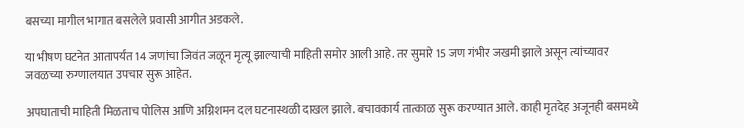बसच्या मागील भागात बसलेले प्रवासी आगीत अडकले.

या भीषण घटनेत आतापर्यंत 14 जणांचा जिवंत जळून मृत्यू झाल्याची माहिती समोर आली आहे. तर सुमारे 15 जण गंभीर जखमी झाले असून त्यांच्यावर जवळच्या रुग्णालयात उपचार सुरू आहेत.

अपघाताची माहिती मिळताच पोलिस आणि अग्निशमन दल घटनास्थळी दाखल झाले. बचावकार्य तात्काळ सुरू करण्यात आले. काही मृतदेह अजूनही बसमध्ये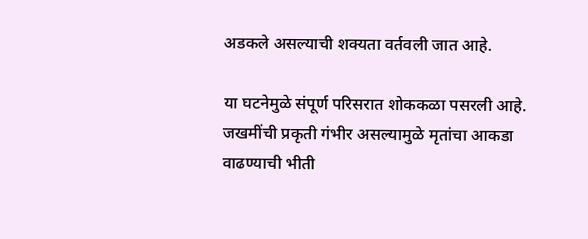अडकले असल्याची शक्यता वर्तवली जात आहे.

या घटनेमुळे संपूर्ण परिसरात शोककळा पसरली आहे. जखमींची प्रकृती गंभीर असल्यामुळे मृतांचा आकडा वाढण्याची भीती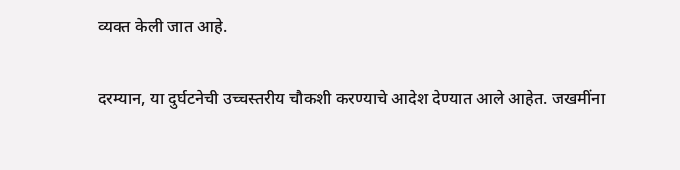व्यक्त केली जात आहे.

दरम्यान, या दुर्घटनेची उच्चस्तरीय चौकशी करण्याचे आदेश देण्यात आले आहेत. जखमींना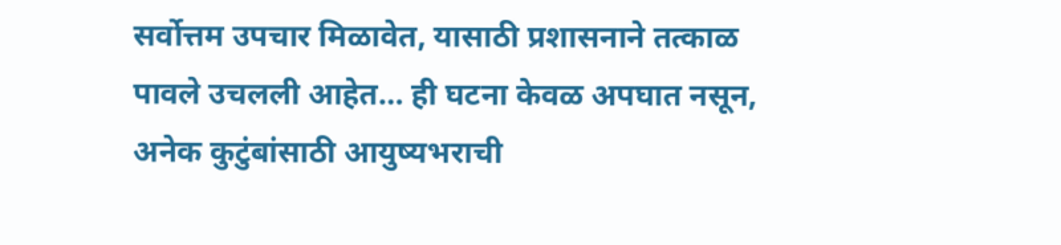सर्वोत्तम उपचार मिळावेत, यासाठी प्रशासनाने तत्काळ पावले उचलली आहेत… ही घटना केवळ अपघात नसून, अनेक कुटुंबांसाठी आयुष्यभराची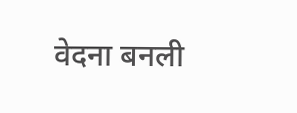वेदना बनली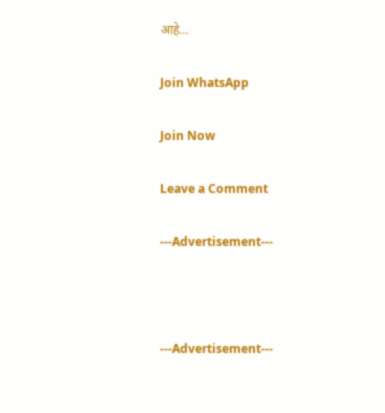आहे…

Join WhatsApp

Join Now

Leave a Comment

---Advertisement---



---Advertisement---